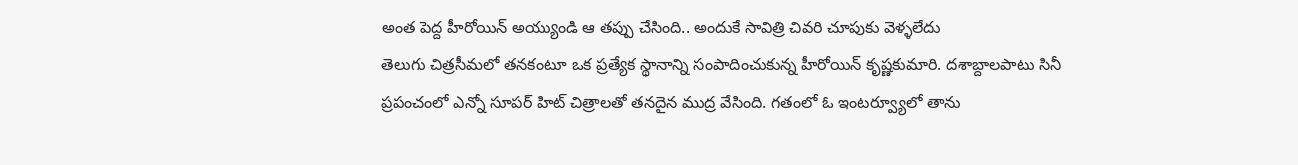అంత పెద్ద హీరోయిన్ అయ్యుండి ఆ తప్పు చేసింది.. అందుకే సావిత్రి చివరి చూపుకు వెళ్ళలేదు
తెలుగు చిత్రసీమలో తనకంటూ ఒక ప్రత్యేక స్థానాన్ని సంపాదించుకున్న హీరోయిన్ కృష్ణకుమారి. దశాబ్దాలపాటు సినీ ప్రపంచంలో ఎన్నో సూపర్ హిట్ చిత్రాలతో తనదైన ముద్ర వేసింది. గతంలో ఓ ఇంటర్వ్యూలో తాను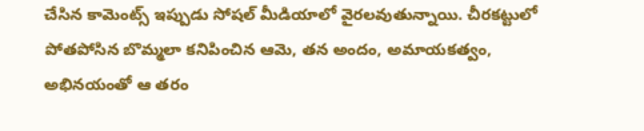చేసిన కామెంట్స్ ఇప్పుడు సోషల్ మీడియాలో వైరలవుతున్నాయి. చీరకట్టులో పోతపోసిన బొమ్మలా కనిపించిన ఆమె, తన అందం, అమాయకత్వం, అభినయంతో ఆ తరం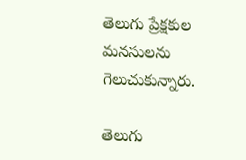తెలుగు ప్రేక్షకుల మనసులను గెలుచుకున్నారు.

తెలుగు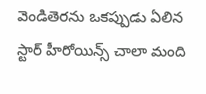వెండితెరను ఒకప్పుడు ఏలిన స్టార్ హీరోయిన్స్ చాలా మంది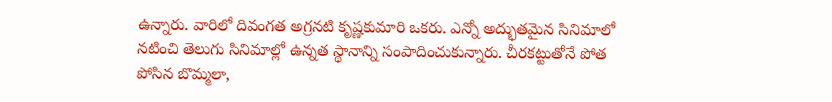ఉన్నారు. వారిలో దివంగత అగ్రనటి కృష్ణకుమారి ఒకరు. ఎన్నో అద్భుతమైన సినిమాలో నటించి తెలుగు సినిమాల్లో ఉన్నత స్థానాన్ని సంపాదించుకున్నారు. చీరకట్టుతోనే పోత పోసిన బొమ్మలా,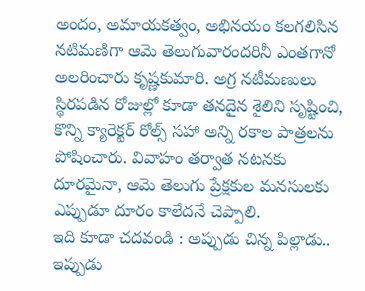అందం, అమాయకత్వం, అభినయం కలగలిసిన నటిమణిగా ఆమె తెలుగువారందరినీ ఎంతగానో అలరించారు కృష్ణకుమారి. అగ్ర నటీమణులు స్థిరపడిన రోజుల్లో కూడా తనదైన శైలిని సృష్టించి, కొన్ని క్యారెక్టర్ రోల్స్ సహా అన్ని రకాల పాత్రలను పోషించారు. వివాహం తర్వాత నటనకు దూరమైనా, ఆమె తెలుగు ప్రేక్షకుల మనసులకు ఎప్పుడూ దూరం కాలేదనే చెప్పాలి.
ఇది కూడా చదవండి : అప్పుడు చిన్న పిల్లాడు.. ఇప్పుడు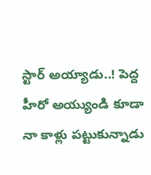స్టార్ అయ్యాడు..! పెద్ద హీరో అయ్యుండి కూడా నా కాళ్లు పట్టుకున్నాడు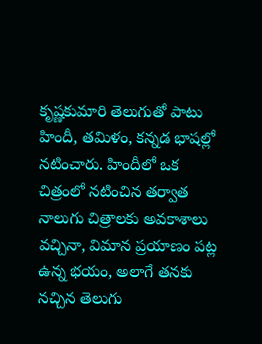కృష్ణకుమారి తెలుగుతో పాటు హిందీ, తమిళం, కన్నడ భాషల్లో నటించారు. హిందీలో ఒక చిత్రంలో నటించిన తర్వాత నాలుగు చిత్రాలకు అవకాశాలు వచ్చినా, విమాన ప్రయాణం పట్ల ఉన్న భయం, అలాగే తనకు నచ్చిన తెలుగు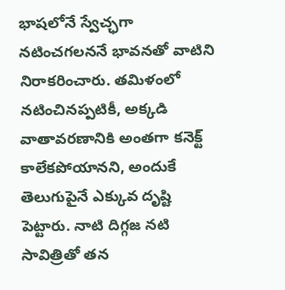భాషలోనే స్వేచ్ఛగా నటించగలననే భావనతో వాటిని నిరాకరించారు. తమిళంలో నటించినప్పటికీ, అక్కడి వాతావరణానికి అంతగా కనెక్ట్ కాలేకపోయానని, అందుకే తెలుగుపైనే ఎక్కువ దృష్టి పెట్టారు. నాటి దిగ్గజ నటి సావిత్రితో తన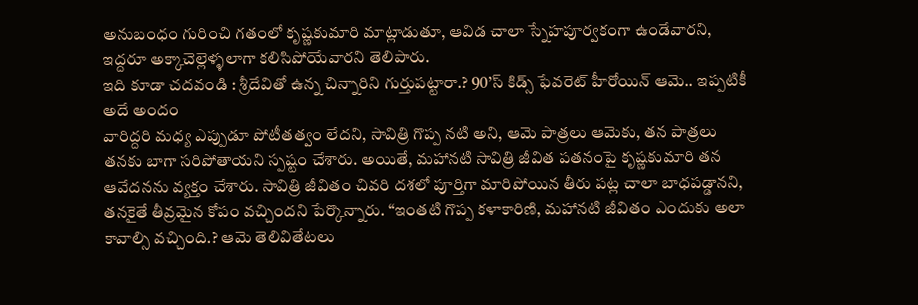అనుబంధం గురించి గతంలో కృష్ణకుమారి మాట్లాడుతూ, ఆవిడ చాలా స్నేహపూర్వకంగా ఉండేవారని, ఇద్దరూ అక్కాచెల్లెళ్ళలాగా కలిసిపోయేవారని తెలిపారు.
ఇది కూడా చదవండి : శ్రీదేవితో ఉన్న చిన్నారిని గుర్తుపట్టారా.? 90’స్ కిడ్స్ ఫేవరెట్ హీరోయిన్ ఆమె.. ఇప్పటికీ అదే అందం
వారిద్దరి మధ్య ఎప్పుడూ పోటీతత్వం లేదని, సావిత్రి గొప్ప నటి అని, ఆమె పాత్రలు ఆమెకు, తన పాత్రలు తనకు బాగా సరిపోతాయని స్పష్టం చేశారు. అయితే, మహానటి సావిత్రి జీవిత పతనంపై కృష్ణకుమారి తన ఆవేదనను వ్యక్తం చేశారు. సావిత్రి జీవితం చివరి దశలో పూర్తిగా మారిపోయిన తీరు పట్ల చాలా బాధపడ్డానని, తనకైతే తీవ్రమైన కోపం వచ్చిందని పేర్కొన్నారు. “ఇంతటి గొప్ప కళాకారిణి, మహానటి జీవితం ఎందుకు అలా కావాల్సి వచ్చింది.? ఆమె తెలివితేటలు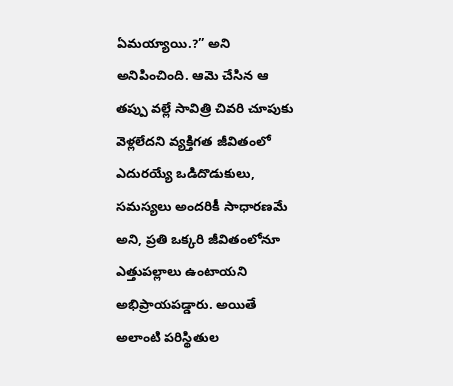ఏమయ్యాయి.?” అని అనిపించింది. ఆమె చేసిన ఆ తప్పు వల్లే సావిత్రి చివరి చూపుకు వెళ్లలేదని వ్యక్తిగత జీవితంలో ఎదురయ్యే ఒడిదొడుకులు, సమస్యలు అందరికీ సాధారణమే అని, ప్రతి ఒక్కరి జీవితంలోనూ ఎత్తుపల్లాలు ఉంటాయని అభిప్రాయపడ్డారు. అయితే అలాంటి పరిస్థితుల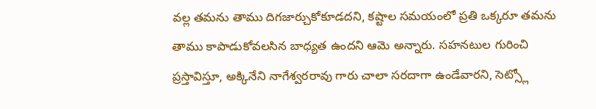వల్ల తమను తాము దిగజార్చుకోకూడదని, కష్టాల సమయంలో ప్రతి ఒక్కరూ తమను తాము కాపాడుకోవలసిన బాధ్యత ఉందని ఆమె అన్నారు. సహనటుల గురించి ప్రస్తావిస్తూ, అక్కినేని నాగేశ్వరరావు గారు చాలా సరదాగా ఉండేవారని, సెట్స్లో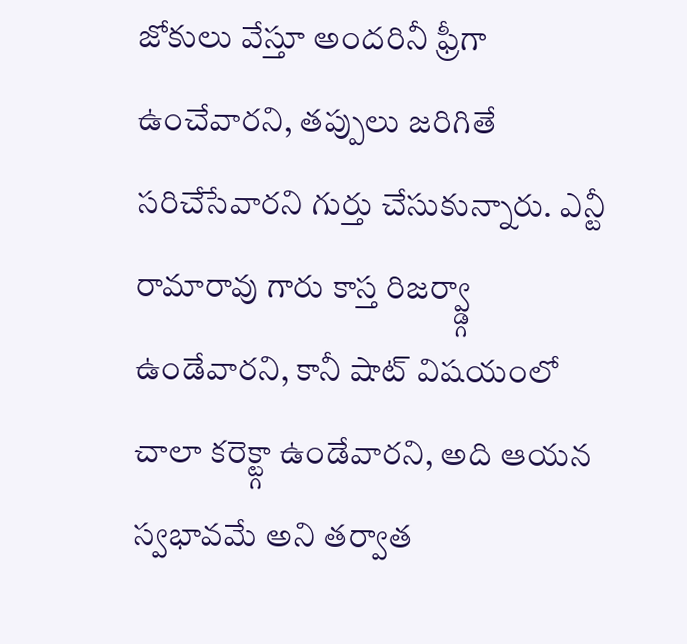జోకులు వేస్తూ అందరినీ ఫ్రీగా ఉంచేవారని, తప్పులు జరిగితే సరిచేసేవారని గుర్తు చేసుకున్నారు. ఎన్టీ రామారావు గారు కాస్త రిజర్వ్డ్గా ఉండేవారని, కానీ షాట్ విషయంలో చాలా కరెక్ట్గా ఉండేవారని, అది ఆయన స్వభావమే అని తర్వాత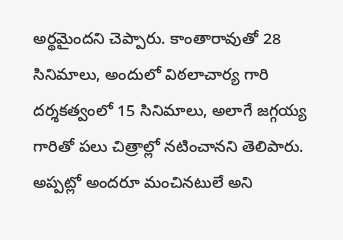అర్థమైందని చెప్పారు. కాంతారావుతో 28 సినిమాలు, అందులో విఠలాచార్య గారి దర్శకత్వంలో 15 సినిమాలు, అలాగే జగ్గయ్య గారితో పలు చిత్రాల్లో నటించానని తెలిపారు. అప్పట్లో అందరూ మంచినటులే అని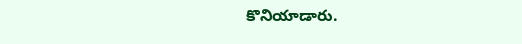కొనియాడారు.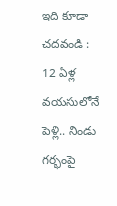ఇది కూడా చదవండి : 12 ఏళ్ల వయసులోనే పెళ్లి.. నిండు గర్భంపై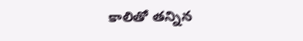కాలితో తన్నిన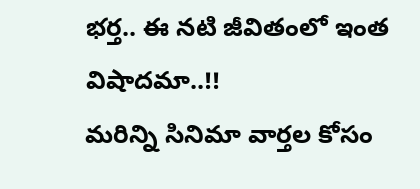భర్త.. ఈ నటి జీవితంలో ఇంత విషాదమా..!!
మరిన్ని సినిమా వార్తల కోసం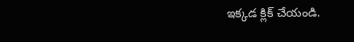ఇక్కడ క్లిక్ చేయండి.